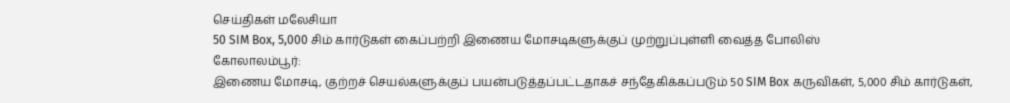செய்திகள் மலேசியா
50 SIM Box, 5,000 சிம் கார்டுகள் கைப்பற்றி இணைய மோசடிகளுக்குப் முற்றுப்புள்ளி வைத்த போலிஸ்
கோலாலம்பூர்:
இணைய மோசடி, குற்றச் செயல்களுக்குப் பயன்படுத்தப்பட்டதாகச் சந்தேகிக்கப்படும் 50 SIM Box கருவிகள், 5,000 சிம் கார்டுகள்,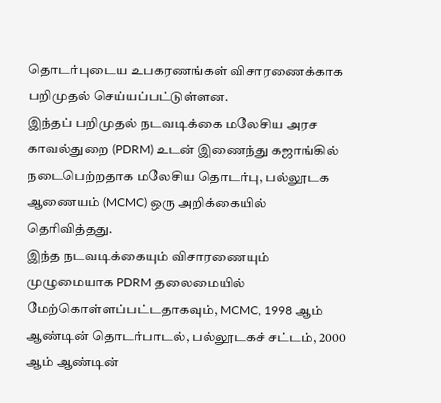தொடர்புடைய உபகரணங்கள் விசாரணைக்காக பறிமுதல் செய்யப்பட்டுள்ளன.
இந்தப் பறிமுதல் நடவடிக்கை மலேசிய அரச காவல்துறை (PDRM) உடன் இணைந்து கஜாங்கில் நடைபெற்றதாக மலேசிய தொடர்பு, பல்லூடக ஆணையம் (MCMC) ஒரு அறிக்கையில் தெரிவித்தது.
இந்த நடவடிக்கையும் விசாரணையும் முழுமையாக PDRM தலைமையில் மேற்கொள்ளப்பட்டதாகவும், MCMC, 1998 ஆம் ஆண்டின் தொடர்பாடல், பல்லூடகச் சட்டம், 2000 ஆம் ஆண்டின்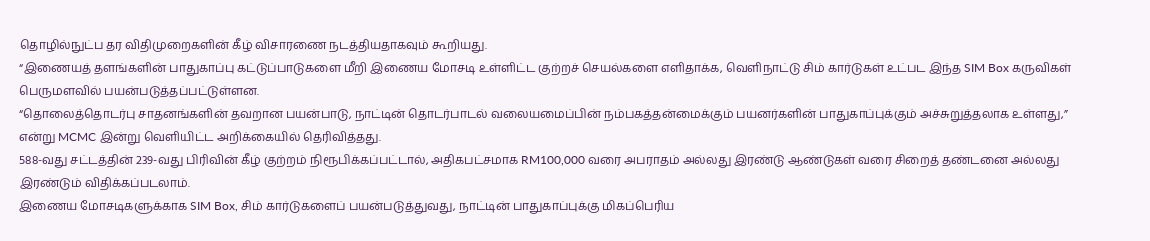தொழில்நுட்ப தர விதிமுறைகளின் கீழ் விசாரணை நடத்தியதாகவும் கூறியது.
“இணையத் தளங்களின் பாதுகாப்பு கட்டுப்பாடுகளை மீறி இணைய மோசடி உள்ளிட்ட குற்றச் செயல்களை எளிதாக்க, வெளிநாட்டு சிம் கார்டுகள் உட்பட இந்த SIM Box கருவிகள் பெருமளவில் பயன்படுத்தப்பட்டுள்ளன.
“தொலைத்தொடர்பு சாதனங்களின் தவறான பயன்பாடு, நாட்டின் தொடர்பாடல் வலையமைப்பின் நம்பகத்தன்மைக்கும் பயனர்களின் பாதுகாப்புக்கும் அச்சுறுத்தலாக உள்ளது,” என்று MCMC இன்று வெளியிட்ட அறிக்கையில் தெரிவித்தது.
588-வது சட்டத்தின் 239-வது பிரிவின் கீழ் குற்றம் நிரூபிக்கப்பட்டால், அதிகபட்சமாக RM100,000 வரை அபராதம் அல்லது இரண்டு ஆண்டுகள் வரை சிறைத் தண்டனை அல்லது இரண்டும் விதிக்கப்படலாம்.
இணைய மோசடிகளுக்காக SIM Box, சிம் கார்டுகளைப் பயன்படுத்துவது, நாட்டின் பாதுகாப்புக்கு மிகப்பெரிய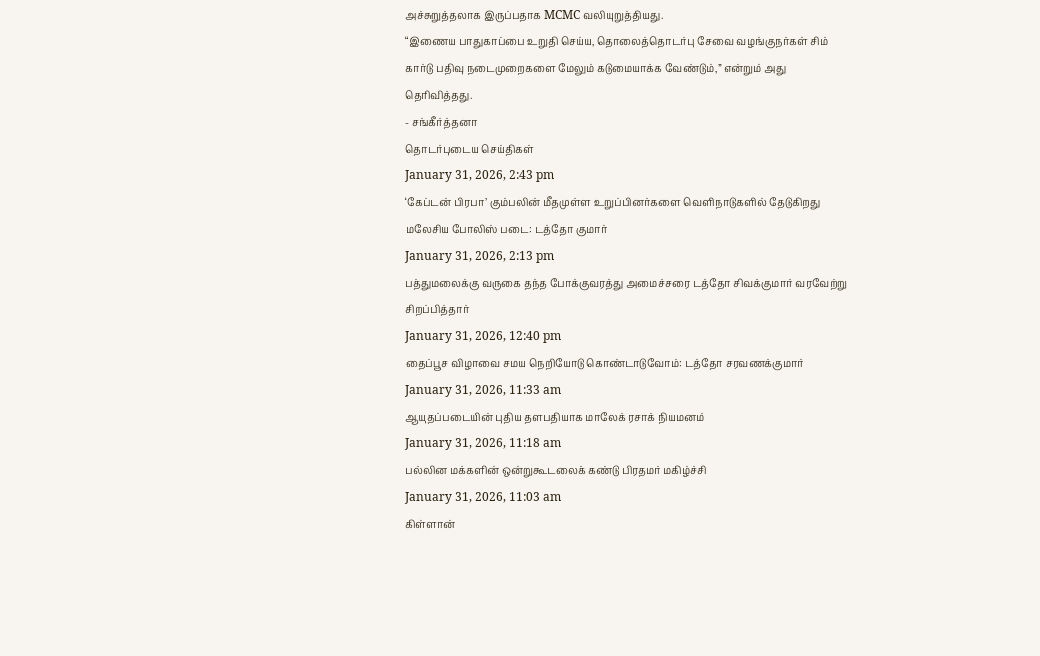அச்சுறுத்தலாக இருப்பதாக MCMC வலியுறுத்தியது.
“இணைய பாதுகாப்பை உறுதி செய்ய, தொலைத்தொடர்பு சேவை வழங்குநர்கள் சிம் கார்டு பதிவு நடைமுறைகளை மேலும் கடுமையாக்க வேண்டும்,” என்றும் அது தெரிவித்தது.
- சங்கீர்த்தனா
தொடர்புடைய செய்திகள்
January 31, 2026, 2:43 pm
‘கேப்டன் பிரபா’ கும்பலின் மீதமுள்ள உறுப்பினர்களை வெளிநாடுகளில் தேடுகிறது மலேசிய போலிஸ் படை: டத்தோ குமார்
January 31, 2026, 2:13 pm
பத்துமலைக்கு வருகை தந்த போக்குவரத்து அமைச்சரை டத்தோ சிவக்குமார் வரவேற்று சிறப்பித்தார்
January 31, 2026, 12:40 pm
தைப்பூச விழாவை சமய நெறியோடு கொண்டாடுவோம்: டத்தோ சரவணக்குமார்
January 31, 2026, 11:33 am
ஆயுதப்படையின் புதிய தளபதியாக மாலேக் ரசாக் நியமனம்
January 31, 2026, 11:18 am
பல்லின மக்களின் ஒன்றுகூடலைக் கண்டு பிரதமர் மகிழ்ச்சி
January 31, 2026, 11:03 am
கிள்ளான்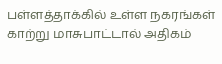பள்ளத்தாக்கில் உள்ள நகரங்கள் காற்று மாசுபாட்டால் அதிகம்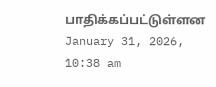பாதிக்கப்பட்டுள்ளன
January 31, 2026, 10:38 am